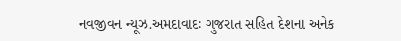નવજીવન ન્યૂઝ.અમદાવાદઃ ગુજરાત સહિત દેશના અનેક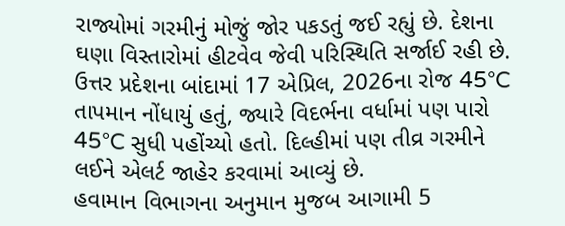રાજ્યોમાં ગરમીનું મોજું જોર પકડતું જઈ રહ્યું છે. દેશના ઘણા વિસ્તારોમાં હીટવેવ જેવી પરિસ્થિતિ સર્જાઈ રહી છે. ઉત્તર પ્રદેશના બાંદામાં 17 એપ્રિલ, 2026ના રોજ 45°C તાપમાન નોંધાયું હતું, જ્યારે વિદર્ભના વર્ધામાં પણ પારો 45°C સુધી પહોંચ્યો હતો. દિલ્હીમાં પણ તીવ્ર ગરમીને લઈને એલર્ટ જાહેર કરવામાં આવ્યું છે.
હવામાન વિભાગના અનુમાન મુજબ આગામી 5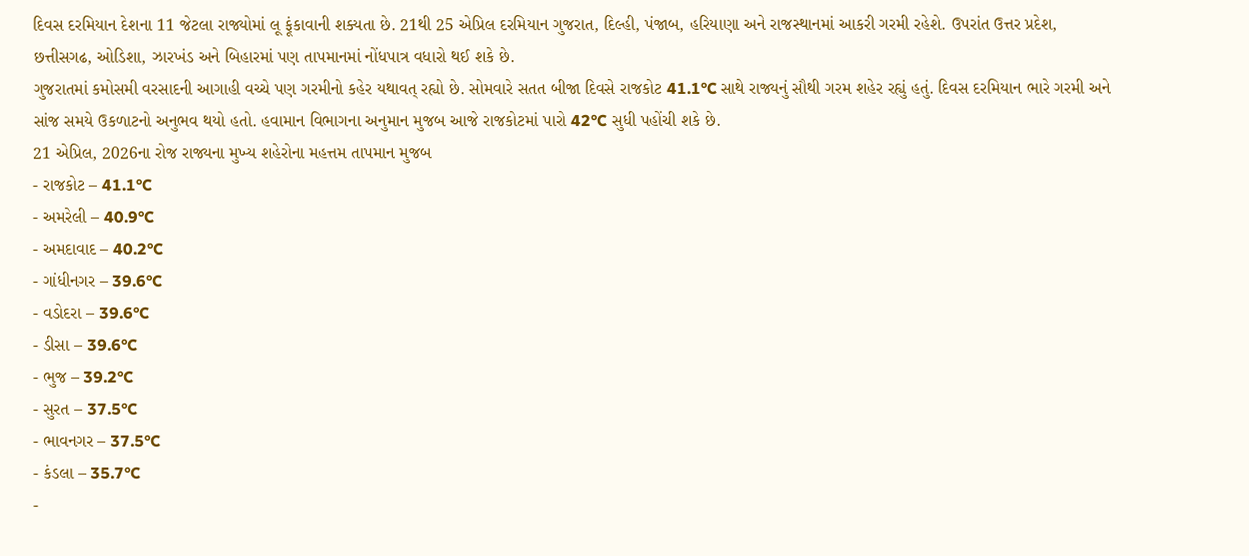દિવસ દરમિયાન દેશના 11 જેટલા રાજ્યોમાં લૂ ફૂંકાવાની શક્યતા છે. 21થી 25 એપ્રિલ દરમિયાન ગુજરાત, દિલ્હી, પંજાબ, હરિયાણા અને રાજસ્થાનમાં આકરી ગરમી રહેશે. ઉપરાંત ઉત્તર પ્રદેશ, છત્તીસગઢ, ઓડિશા, ઝારખંડ અને બિહારમાં પણ તાપમાનમાં નોંધપાત્ર વધારો થઈ શકે છે.
ગુજરાતમાં કમોસમી વરસાદની આગાહી વચ્ચે પણ ગરમીનો કહેર યથાવત્ રહ્યો છે. સોમવારે સતત બીજા દિવસે રાજકોટ 41.1°C સાથે રાજ્યનું સૌથી ગરમ શહેર રહ્યું હતું. દિવસ દરમિયાન ભારે ગરમી અને સાંજ સમયે ઉકળાટનો અનુભવ થયો હતો. હવામાન વિભાગના અનુમાન મુજબ આજે રાજકોટમાં પારો 42°C સુધી પહોંચી શકે છે.
21 એપ્રિલ, 2026ના રોજ રાજ્યના મુખ્ય શહેરોના મહત્તમ તાપમાન મુજબ
- રાજકોટ – 41.1°C
- અમરેલી – 40.9°C
- અમદાવાદ – 40.2°C
- ગાંધીનગર – 39.6°C
- વડોદરા – 39.6°C
- ડીસા – 39.6°C
- ભુજ – 39.2°C
- સુરત – 37.5°C
- ભાવનગર – 37.5°C
- કંડલા – 35.7°C
-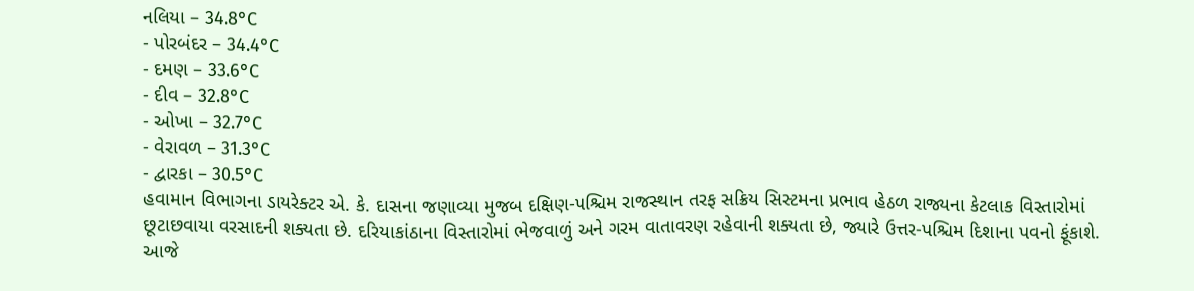નલિયા – 34.8°C
- પોરબંદર – 34.4°C
- દમણ – 33.6°C
- દીવ – 32.8°C
- ઓખા – 32.7°C
- વેરાવળ – 31.3°C
- દ્વારકા – 30.5°C
હવામાન વિભાગના ડાયરેક્ટર એ. કે. દાસના જણાવ્યા મુજબ દક્ષિણ-પશ્ચિમ રાજસ્થાન તરફ સક્રિય સિસ્ટમના પ્રભાવ હેઠળ રાજ્યના કેટલાક વિસ્તારોમાં છૂટાછવાયા વરસાદની શક્યતા છે. દરિયાકાંઠાના વિસ્તારોમાં ભેજવાળું અને ગરમ વાતાવરણ રહેવાની શક્યતા છે, જ્યારે ઉત્તર-પશ્ચિમ દિશાના પવનો ફૂંકાશે.
આજે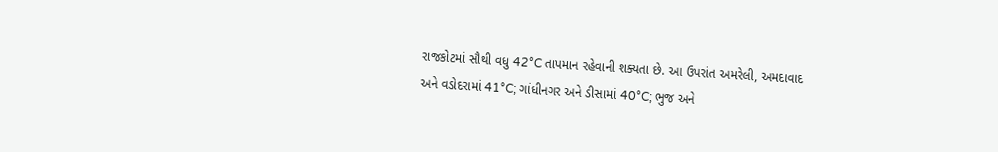રાજકોટમાં સૌથી વધુ 42°C તાપમાન રહેવાની શક્યતા છે. આ ઉપરાંત અમરેલી, અમદાવાદ અને વડોદરામાં 41°C; ગાંધીનગર અને ડીસામાં 40°C; ભુજ અને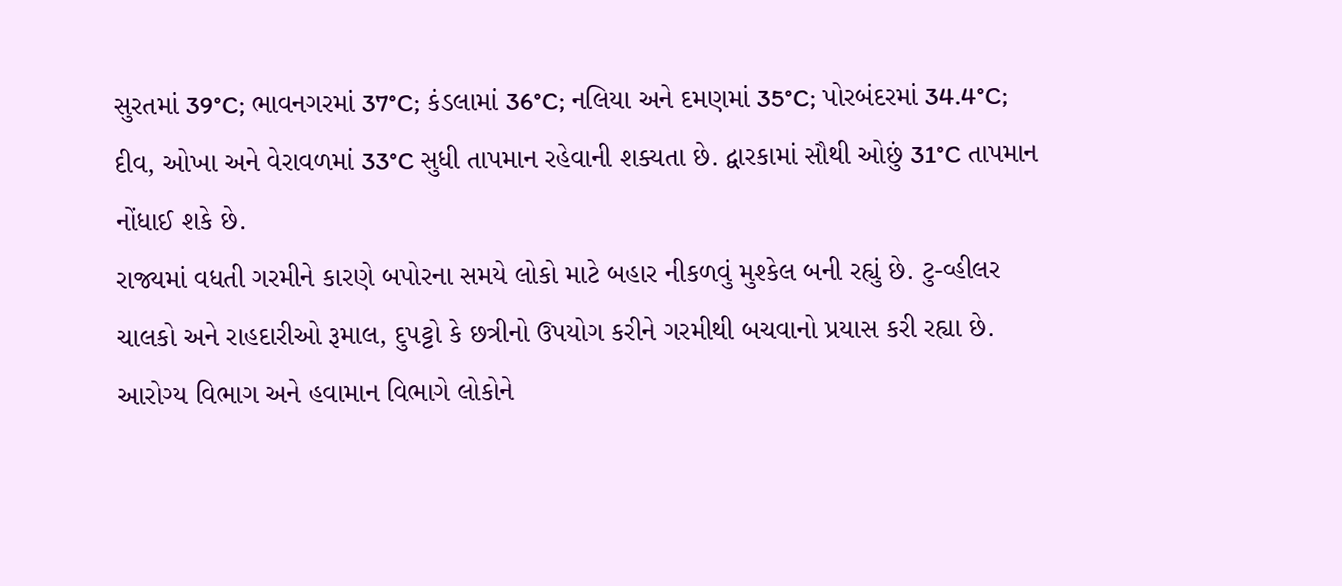સુરતમાં 39°C; ભાવનગરમાં 37°C; કંડલામાં 36°C; નલિયા અને દમણમાં 35°C; પોરબંદરમાં 34.4°C; દીવ, ઓખા અને વેરાવળમાં 33°C સુધી તાપમાન રહેવાની શક્યતા છે. દ્વારકામાં સૌથી ઓછું 31°C તાપમાન નોંધાઈ શકે છે.
રાજ્યમાં વધતી ગરમીને કારણે બપોરના સમયે લોકો માટે બહાર નીકળવું મુશ્કેલ બની રહ્યું છે. ટુ-વ્હીલર ચાલકો અને રાહદારીઓ રૂમાલ, દુપટ્ટો કે છત્રીનો ઉપયોગ કરીને ગરમીથી બચવાનો પ્રયાસ કરી રહ્યા છે. આરોગ્ય વિભાગ અને હવામાન વિભાગે લોકોને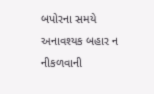બપોરના સમયે અનાવશ્યક બહાર ન નીકળવાની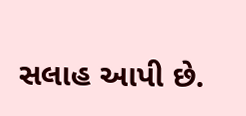સલાહ આપી છે.